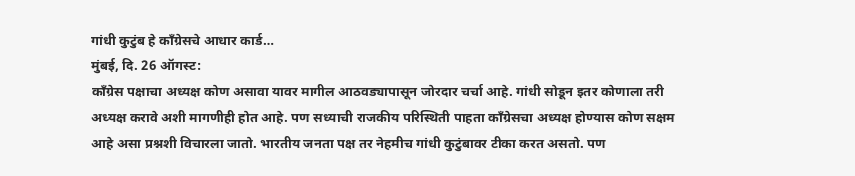गांधी कुटुंब हे काँग्रेसचे आधार कार्ड…
मुंबई, दि. 26 ऑगस्ट:
काँग्रेस पक्षाचा अध्यक्ष कोण असावा यावर मागील आठवड्यापासून जोरदार चर्चा आहे. गांधी सोडून इतर कोणाला तरी अध्यक्ष करावे अशी मागणीही होत आहे. पण सध्याची राजकीय परिस्थिती पाहता काँग्रेसचा अध्यक्ष होण्यास कोण सक्षम आहे असा प्रश्नशी विचारला जातो. भारतीय जनता पक्ष तर नेहमीच गांधी कुटुंबावर टीका करत असतो. पण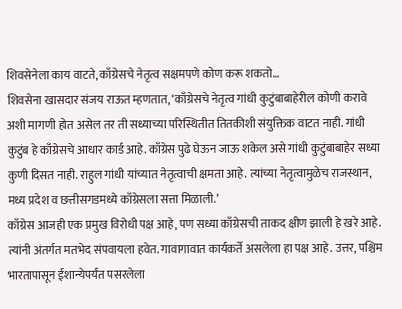शिवसेनेला काय वाटते, काँग्रेसचे नेतृत्व सक्षमपणे कोण करू शकतो…
शिवसेना खासदार संजय राऊत म्हणतात, ‘काँग्रेसचे नेतृत्व गांधी कुटुंबाबाहेरील कोणी करावे अशी मागणी होत असेल तर ती सध्याच्या परिस्थितीत तितकीशी संयुक्तिक वाटत नाही. गांधी कुटुंब हे काँग्रेसचे आधार कार्ड आहे. काँग्रेस पुढे घेऊन जाऊ शकेल असे गांधी कुटुंबाबाहेर सध्या कुणी दिसत नाही. राहुल गांधी यांच्यात नेतृत्वाची क्षमता आहे. त्यांच्या नेतृत्वामुळेच राजस्थान, मध्य प्रदेश व छत्तीसगडमध्ये काँग्रेसला सत्ता मिळाली.’
काँग्रेस आजही एक प्रमुख विरोधी पक्ष आहे, पण सध्या काँग्रेसची ताकद क्षीण झाली हे खरे आहे. त्यांनी अंतर्गत मतभेद संपवायला हवेत. गावागावात कार्यकर्ते असलेला हा पक्ष आहे. उत्तर, पश्चिम भारतापासून ईशान्येपर्यंत पसरलेला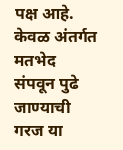पक्ष आहे. केवळ अंतर्गत मतभेद संपवून पुढे जाण्याची गरज या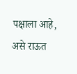पक्षाला आहे, असे राऊत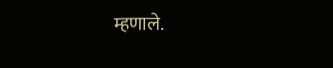म्हणाले.